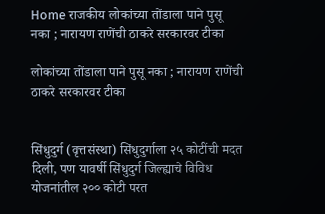Home राजकीय लोकांच्या तोंडाला पाने पुसू नका ; नारायण राणेंची ठाकरे सरकारवर टीका

लोकांच्या तोंडाला पाने पुसू नका ; नारायण राणेंची ठाकरे सरकारवर टीका


सिंधुदुर्ग (वृत्तसंस्था) सिंधुदुर्गाला २५ कोटींची मदत दिली, पण यावर्षी सिंधुदुर्ग जिल्ह्याचे विविध योजनांतील २०० कोटी परत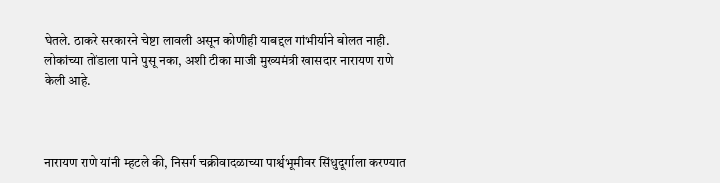घेतले. ठाकरे सरकारने चेष्टा लावली असून कोणीही याबद्दल गांभीर्याने बोलत नाही. लोकांच्या तोंडाला पाने पुसू नका, अशी टीका माजी मुख्यमंत्री खासदार नारायण राणे केली आहे.



नारायण राणे यांनी म्हटले की, निसर्ग चक्रीवादळाच्या पार्श्वभूमीवर सिंधुदूर्गाला करण्यात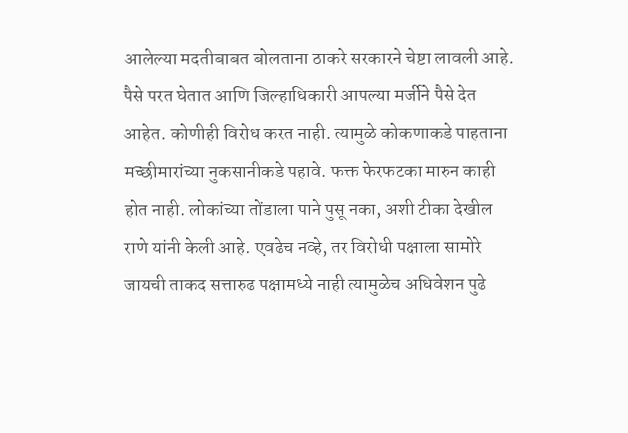आलेल्या मदतीबाबत बोलताना ठाकरे सरकारने चेष्टा लावली आहे. पैसे परत घेतात आणि जिल्हाधिकारी आपल्या मर्जीने पैसे देत आहेत. कोणीही विरोध करत नाही. त्यामुळे कोकणाकडे पाहताना मच्छीमारांच्या नुकसानीकडे पहावे. फक्त फेरफटका मारुन काही होत नाही. लोकांच्या तोंडाला पाने पुसू नका, अशी टीका देखील राणे यांनी केली आहे. एवढेच नव्हे, तर विरोधी पक्षाला सामोरे जायची ताकद सत्तारुढ पक्षामध्ये नाही त्यामुळेच अधिवेशन पुढे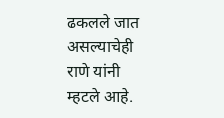ढकलले जात असल्याचेही राणे यांनी म्हटले आहे.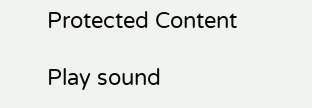Protected Content

Play sound